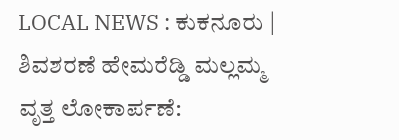LOCAL NEWS : ಕುಕನೂರು | ಶಿವಶರಣೆ ಹೇಮರೆಡ್ಡಿ ಮಲ್ಲಮ್ಮ ವೃತ್ತ ಲೋಕಾರ್ಪಣೆ: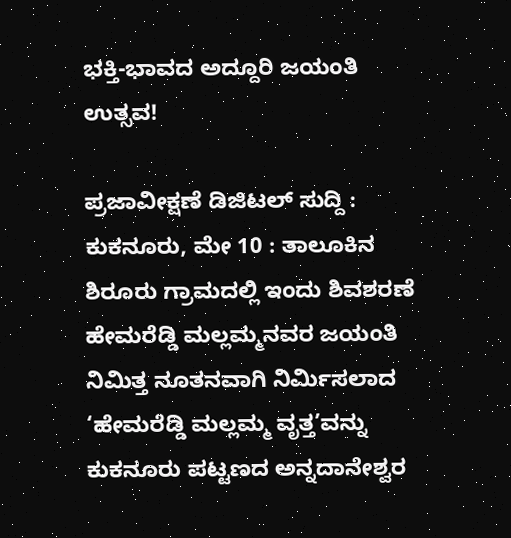ಭಕ್ತಿ-ಭಾವದ ಅದ್ದೂರಿ ಜಯಂತಿ ಉತ್ಸವ!

ಪ್ರಜಾವೀಕ್ಷಣೆ ಡಿಜಿಟಲ್ ಸುದ್ದಿ :
ಕುಕನೂರು, ಮೇ 10 : ತಾಲೂಕಿನ ಶಿರೂರು ಗ್ರಾಮದಲ್ಲಿ ಇಂದು ಶಿವಶರಣೆ ಹೇಮರೆಡ್ಡಿ ಮಲ್ಲಮ್ಮನವರ ಜಯಂತಿ ನಿಮಿತ್ತ ನೂತನವಾಗಿ ನಿರ್ಮಿಸಲಾದ ‘ಹೇಮರೆಡ್ಡಿ ಮಲ್ಲಮ್ಮ ವೃತ್ತ’ವನ್ನು ಕುಕನೂರು ಪಟ್ಟಣದ ಅನ್ನದಾನೇಶ್ವರ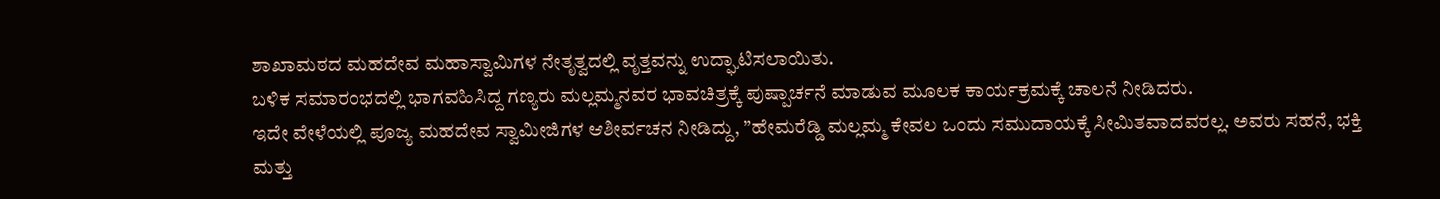ಶಾಖಾಮಠದ ಮಹದೇವ ಮಹಾಸ್ವಾಮಿಗಳ ನೇತೃತ್ವದಲ್ಲಿ ವೃತ್ತವನ್ನು ಉದ್ಘಾಟಿಸಲಾಯಿತು.
ಬಳಿಕ ಸಮಾರಂಭದಲ್ಲಿ ಭಾಗವಹಿಸಿದ್ದ ಗಣ್ಯರು ಮಲ್ಲಮ್ಮನವರ ಭಾವಚಿತ್ರಕ್ಕೆ ಪುಷ್ಪಾರ್ಚನೆ ಮಾಡುವ ಮೂಲಕ ಕಾರ್ಯಕ್ರಮಕ್ಕೆ ಚಾಲನೆ ನೀಡಿದರು.
ಇದೇ ವೇಳೆಯಲ್ಲಿ ಪೂಜ್ಯ ಮಹದೇವ ಸ್ವಾಮೀಜಿಗಳ ಆಶೀರ್ವಚನ ನೀಡಿದ್ದು, ”ಹೇಮರೆಡ್ಡಿ ಮಲ್ಲಮ್ಮ ಕೇವಲ ಒಂದು ಸಮುದಾಯಕ್ಕೆ ಸೀಮಿತವಾದವರಲ್ಲ. ಅವರು ಸಹನೆ, ಭಕ್ತಿ ಮತ್ತು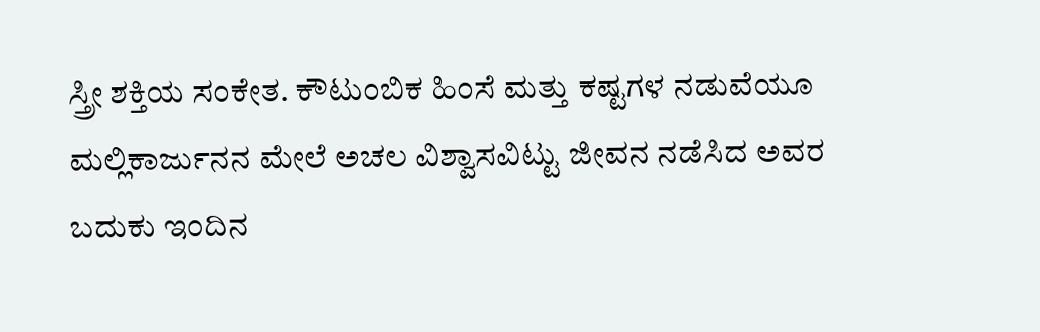ಸ್ತ್ರೀ ಶಕ್ತಿಯ ಸಂಕೇತ. ಕೌಟುಂಬಿಕ ಹಿಂಸೆ ಮತ್ತು ಕಷ್ಟಗಳ ನಡುವೆಯೂ ಮಲ್ಲಿಕಾರ್ಜುನನ ಮೇಲೆ ಅಚಲ ವಿಶ್ವಾಸವಿಟ್ಟು ಜೀವನ ನಡೆಸಿದ ಅವರ ಬದುಕು ಇಂದಿನ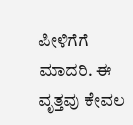ಪೀಳಿಗೆಗೆ ಮಾದರಿ. ಈ ವೃತ್ತವು ಕೇವಲ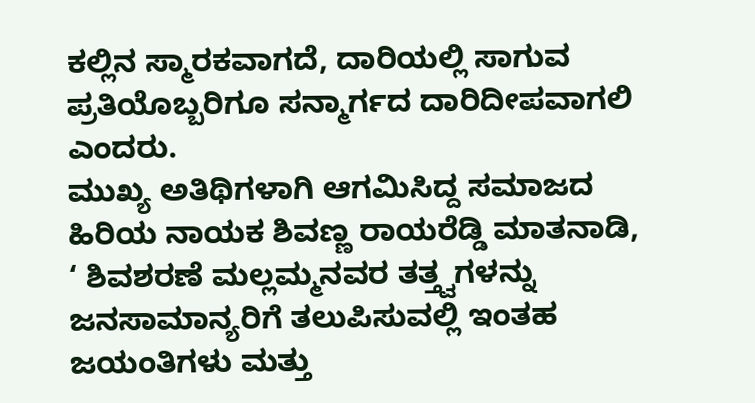ಕಲ್ಲಿನ ಸ್ಮಾರಕವಾಗದೆ, ದಾರಿಯಲ್ಲಿ ಸಾಗುವ ಪ್ರತಿಯೊಬ್ಬರಿಗೂ ಸನ್ಮಾರ್ಗದ ದಾರಿದೀಪವಾಗಲಿ ಎಂದರು.
ಮುಖ್ಯ ಅತಿಥಿಗಳಾಗಿ ಆಗಮಿಸಿದ್ದ ಸಮಾಜದ ಹಿರಿಯ ನಾಯಕ ಶಿವಣ್ಣ ರಾಯರೆಡ್ಡಿ ಮಾತನಾಡಿ, ‘ ಶಿವಶರಣೆ ಮಲ್ಲಮ್ಮನವರ ತತ್ತ್ವಗಳನ್ನು ಜನಸಾಮಾನ್ಯರಿಗೆ ತಲುಪಿಸುವಲ್ಲಿ ಇಂತಹ ಜಯಂತಿಗಳು ಮತ್ತು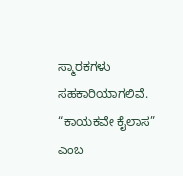ಸ್ಮಾರಕಗಳು ಸಹಕಾರಿಯಾಗಲಿವೆ. “ಕಾಯಕವೇ ಕೈಲಾಸ” ಎಂಬ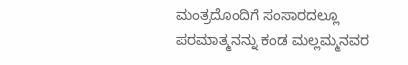ಮಂತ್ರದೊಂದಿಗೆ ಸಂಸಾರದಲ್ಲೂ ಪರಮಾತ್ಮನನ್ನು ಕಂಡ ಮಲ್ಲಮ್ಮನವರ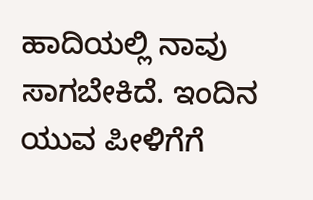ಹಾದಿಯಲ್ಲಿ ನಾವು ಸಾಗಬೇಕಿದೆ. ಇಂದಿನ ಯುವ ಪೀಳಿಗೆಗೆ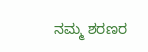ನಮ್ಮ ಶರಣರ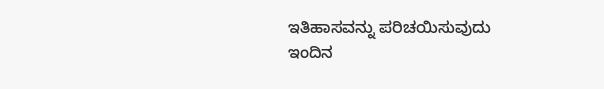ಇತಿಹಾಸವನ್ನು ಪರಿಚಯಿಸುವುದು ಇಂದಿನ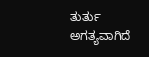ತುರ್ತು ಅಗತ್ಯವಾಗಿದೆ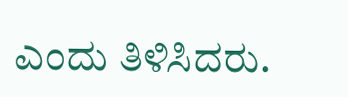ಎಂದು ತಿಳಿಸಿದರು.